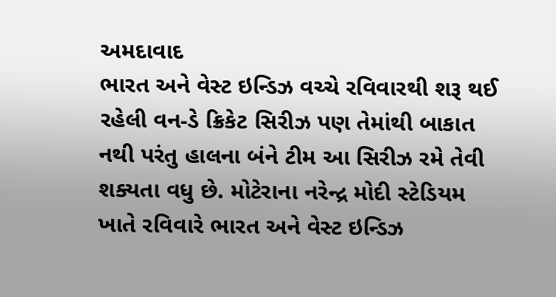અમદાવાદ
ભારત અને વેસ્ટ ઇન્ડિઝ વચ્ચે રવિવારથી શરૂ થઈ રહેલી વન-ડે ક્રિકેટ સિરીઝ પણ તેમાંથી બાકાત નથી પરંતુ હાલના બંને ટીમ આ સિરીઝ રમે તેવી શક્યતા વધુ છે. મોટેરાના નરેન્દ્ર મોદી સ્ટેડિયમ ખાતે રવિવારે ભારત અને વેસ્ટ ઇન્ડિઝ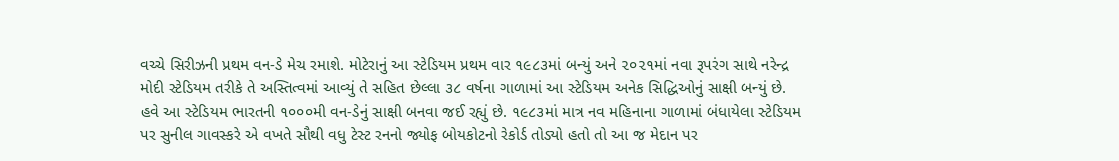વચ્ચે સિરીઝની પ્રથમ વન-ડે મેચ રમાશે. મોટેરાનું આ સ્ટેડિયમ પ્રથમ વાર ૧૯૮૩માં બન્યું અને ૨૦૨૧માં નવા રૂપરંગ સાથે નરેન્દ્ર મોદી સ્ટેડિયમ તરીકે તે અસ્તિત્વમાં આવ્યું તે સહિત છેલ્લા ૩૮ વર્ષના ગાળામાં આ સ્ટેડિયમ અનેક સિદ્ધિઓનું સાક્ષી બન્યું છે. હવે આ સ્ટેડિયમ ભારતની ૧૦૦૦મી વન-ડેનું સાક્ષી બનવા જઈ રહ્યું છે. ૧૯૮૩માં માત્ર નવ મહિનાના ગાળામાં બંધાયેલા સ્ટેડિયમ પર સુનીલ ગાવસ્કરે એ વખતે સૌથી વધુ ટેસ્ટ રનનો જ્યોફ બોયકોટનો રેકોર્ડ તોડ્યો હતો તો આ જ મેદાન પર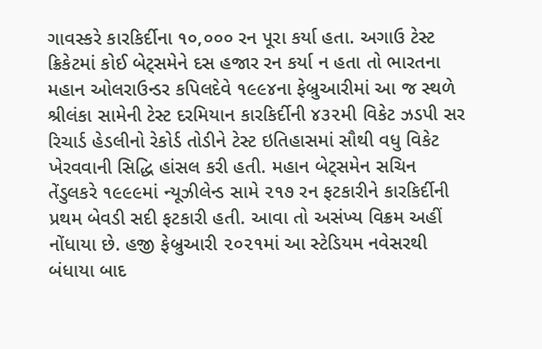ગાવસ્કરે કારકિર્દીના ૧૦,૦૦૦ રન પૂરા કર્યા હતા. અગાઉ ટેસ્ટ ક્રિકેટમાં કોઈ બેટ્સમેને દસ હજાર રન કર્યા ન હતા તો ભારતના મહાન ઓલરાઉન્ડર કપિલદેવે ૧૯૯૪ના ફેબ્રુઆરીમાં આ જ સ્થળે શ્રીલંકા સામેની ટેસ્ટ દરમિયાન કારકિર્દીની ૪૩૨મી વિકેટ ઝડપી સર રિચાર્ડ હેડલીનો રેકોર્ડ તોડીને ટેસ્ટ ઇતિહાસમાં સૌથી વધુ વિકેટ ખેરવવાની સિદ્ધિ હાંસલ કરી હતી. મહાન બેટ્સમેન સચિન તેંડુલકરે ૧૯૯૯માં ન્યૂઝીલેન્ડ સામે ૨૧૭ રન ફટકારીને કારકિર્દીની પ્રથમ બેવડી સદી ફટકારી હતી. આવા તો અસંખ્ય વિક્રમ અહીં નોંધાયા છે. હજી ફેબ્રુઆરી ૨૦૨૧માં આ સ્ટેડિયમ નવેસરથી બંધાયા બાદ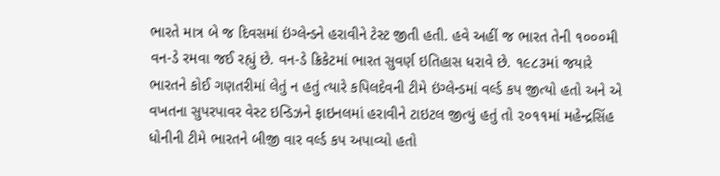ભારતે માત્ર બે જ દિવસમાં ઇંગ્લેન્ડને હરાવીને ટેસ્ટ જીતી હતી. હવે અહીં જ ભારત તેની ૧૦૦૦મી વન-ડે રમવા જઈ રહ્યું છે. વન-ડે ક્રિકેટમાં ભારત સુવર્ણ ઇતિહાસ ધરાવે છે. ૧૯૮૩માં જયારે ભારતને કોઈ ગણતરીમાં લેતું ન હતું ત્યારે કપિલદેવની ટીમે ઇંગ્લેન્ડમાં વર્લ્ડ કપ જીત્યો હતો અને એ વખતના સુપરપાવર વેસ્ટ ઇન્ડિઝને ફાઇનલમાં હરાવીને ટાઇટલ જીત્યું હતું તો ૨૦૧૧માં મહેન્દ્રસિંહ ધોનીની ટીમે ભારતને બીજી વાર વર્લ્ડ કપ અપાવ્યો હતો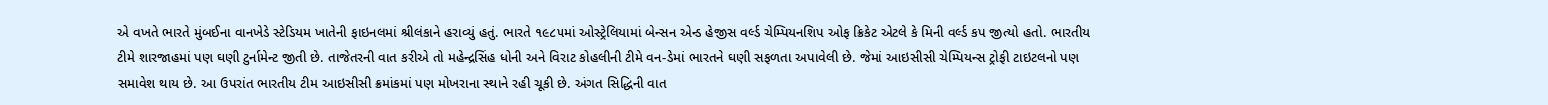એ વખતે ભારતે મુંબઈના વાનખેડે સ્ટેડિયમ ખાતેની ફાઇનલમાં શ્રીલંકાને હરાવ્યું હતું. ભારતે ૧૯૮૫માં ઓસ્ટ્રેલિયામાં બેન્સન એન્ડ હેજીસ વર્લ્ડ ચેમ્પિયનશિપ ઓફ ક્રિકેટ એટલે કે મિની વર્લ્ડ કપ જીત્યો હતો. ભારતીય ટીમે શારજાહમાં પણ ઘણી ટુર્નામેન્ટ જીતી છે. તાજેતરની વાત કરીએ તો મહેન્દ્રસિંહ ધોની અને વિરાટ કોહલીની ટીમે વન-ડેમાં ભારતને ઘણી સફળતા અપાવેલી છે. જેમાં આઇસીસી ચેમ્પિયન્સ ટ્રોફી ટાઇટલનો પણ સમાવેશ થાય છે. આ ઉપરાંત ભારતીય ટીમ આઇસીસી ક્રમાંકમાં પણ મોખરાના સ્થાને રહી ચૂકી છે. અંગત સિદ્ધિની વાત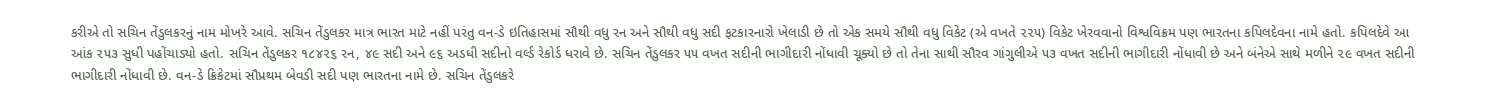કરીએ તો સચિન તેંડુલકરનું નામ મોખરે આવે. સચિન તેંડુલકર માત્ર ભારત માટે નહીં પરંતુ વન-ડે ઇતિહાસમાં સૌથી વધુ રન અને સૌથી વધુ સદી ફટકારનારો ખેલાડી છે તો એક સમયે સૌથી વધુ વિકેટ (એ વખતે ૨૨૫) વિકેટ ખેરવવાનો વિશ્વવિક્રમ પણ ભારતના કપિલદેવના નામે હતો. કપિલદેવે આ આંક ૨૫૩ સુધી પહોંચાડ્યો હતો. સચિન તેંડુલકર ૧૮૪૨૬ રન, ૪૯ સદી અને ૯૬ અડધી સદીનો વર્લ્ડ રેકોર્ડ ધરાવે છે. સચિન તેંડુલકર ૫૫ વખત સદીની ભાગીદારી નોંધાવી ચૂક્યો છે તો તેના સાથી સૌરવ ગાંગુલીએ ૫૩ વખત સદીની ભાગીદારી નોંધાવી છે અને બંનેએ સાથે મળીને ૨૯ વખત સદીની ભાગીદારી નોંધાવી છે. વન-ડે ક્રિકેટમાં સૌપ્રથમ બેવડી સદી પણ ભારતના નામે છે. સચિન તેંડુલકરે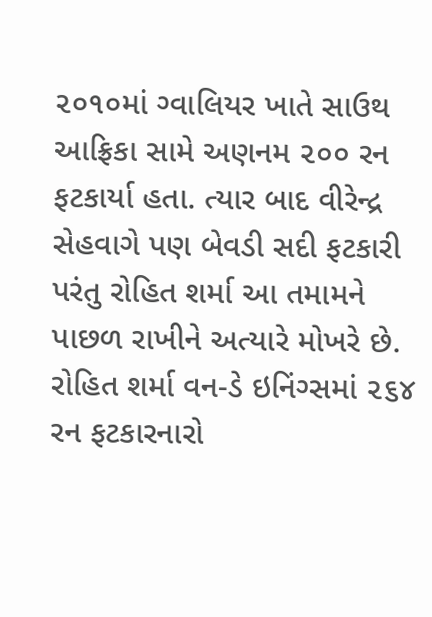૨૦૧૦માં ગ્વાલિયર ખાતે સાઉથ આફ્રિકા સામે અણનમ ૨૦૦ રન ફટકાર્યા હતા. ત્યાર બાદ વીરેન્દ્ર સેહવાગે પણ બેવડી સદી ફટકારી પરંતુ રોહિત શર્મા આ તમામને પાછળ રાખીને અત્યારે મોખરે છે. રોહિત શર્મા વન-ડે ઇનિંગ્સમાં ૨૬૪ રન ફટકારનારો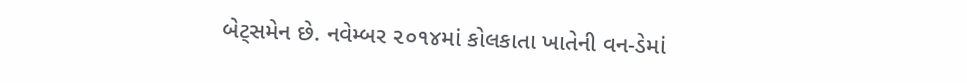બેટ્સમેન છે. નવેમ્બર ૨૦૧૪માં કોલકાતા ખાતેની વન-ડેમાં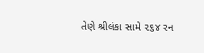તેણે શ્રીલંકા સામે ૨૬૪ રન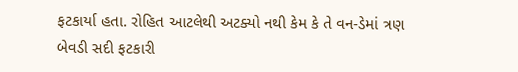ફટકાર્યા હતા. રોહિત આટલેથી અટક્યો નથી કેમ કે તે વન-ડેમાં ત્રણ બેવડી સદી ફટકારી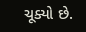ચૂક્યો છે.